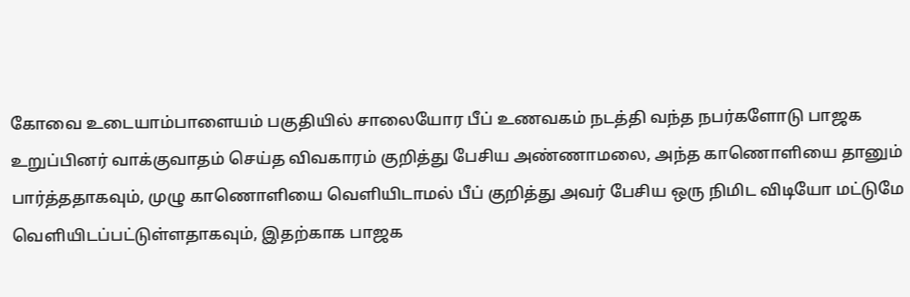கோவை உடையாம்பாளையம் பகுதியில் சாலையோர பீப் உணவகம் நடத்தி வந்த நபர்களோடு பாஜக உறுப்பினர் வாக்குவாதம் செய்த விவகாரம் குறித்து பேசிய அண்ணாமலை, அந்த காணொளியை தானும் பார்த்ததாகவும், முழு காணொளியை வெளியிடாமல் பீப் குறித்து அவர் பேசிய ஒரு நிமிட விடியோ மட்டுமே வெளியிடப்பட்டுள்ளதாகவும், இதற்காக பாஜக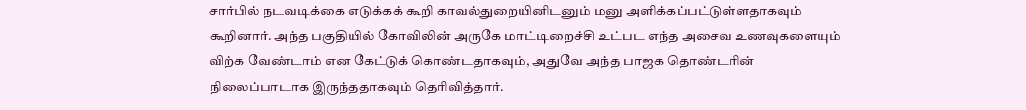சார்பில் நடவடிக்கை எடுக்கக் கூறி காவல்துறையினிடனும் மனு அளிக்கப்பட்டுள்ளதாகவும் கூறினார். அந்த பகுதியில் கோவிலின் அருகே மாட்டிறைச்சி உட்பட எந்த அசைவ உணவுகளையும் விற்க வேண்டாம் என கேட்டுக் கொண்டதாகவும், அதுவே அந்த பாஜக தொண்டரின் நிலைப்பாடாக இருந்ததாகவும் தெரிவித்தார்.